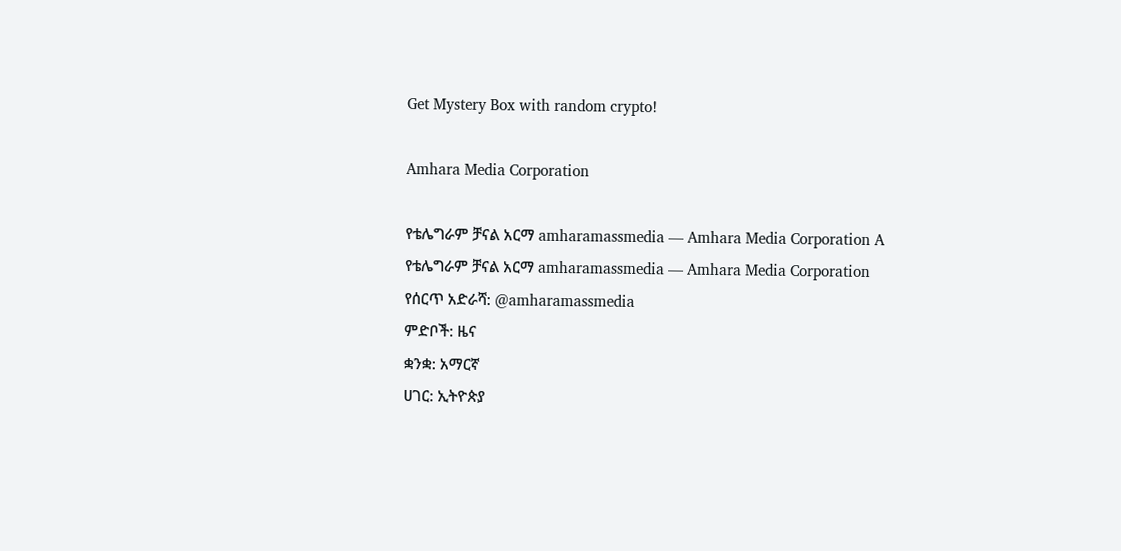Get Mystery Box with random crypto!

Amhara Media Corporation

የቴሌግራም ቻናል አርማ amharamassmedia — Amhara Media Corporation A
የቴሌግራም ቻናል አርማ amharamassmedia — Amhara Media Corporation
የሰርጥ አድራሻ: @amharamassmedia
ምድቦች: ዜና
ቋንቋ: አማርኛ
ሀገር: ኢትዮጵያ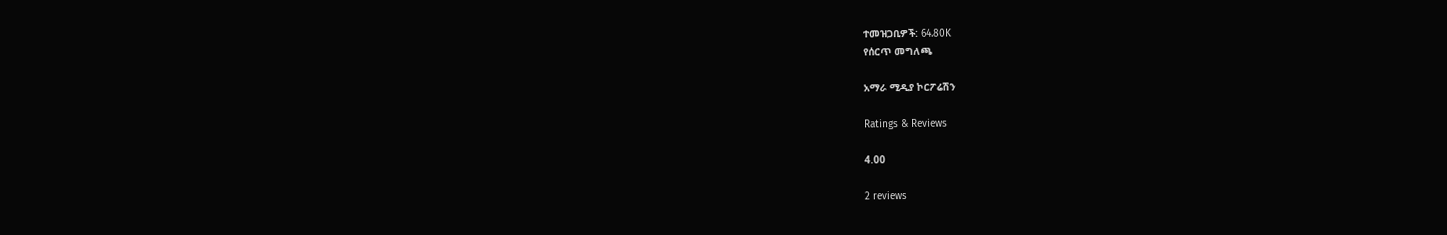ተመዝጋቢዎች: 64.80K
የሰርጥ መግለጫ

አማራ ሚዲያ ኮርፖሬሽን

Ratings & Reviews

4.00

2 reviews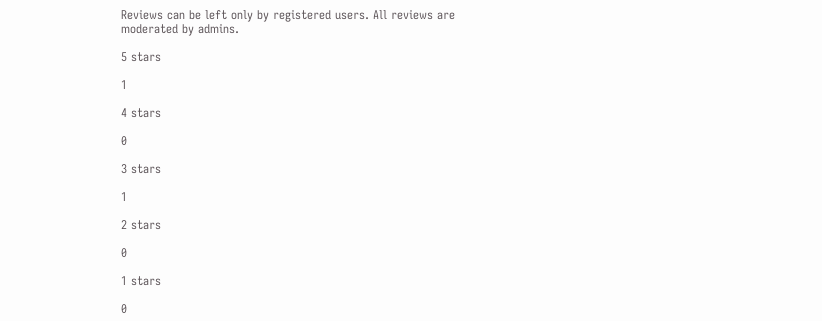Reviews can be left only by registered users. All reviews are moderated by admins.

5 stars

1

4 stars

0

3 stars

1

2 stars

0

1 stars

0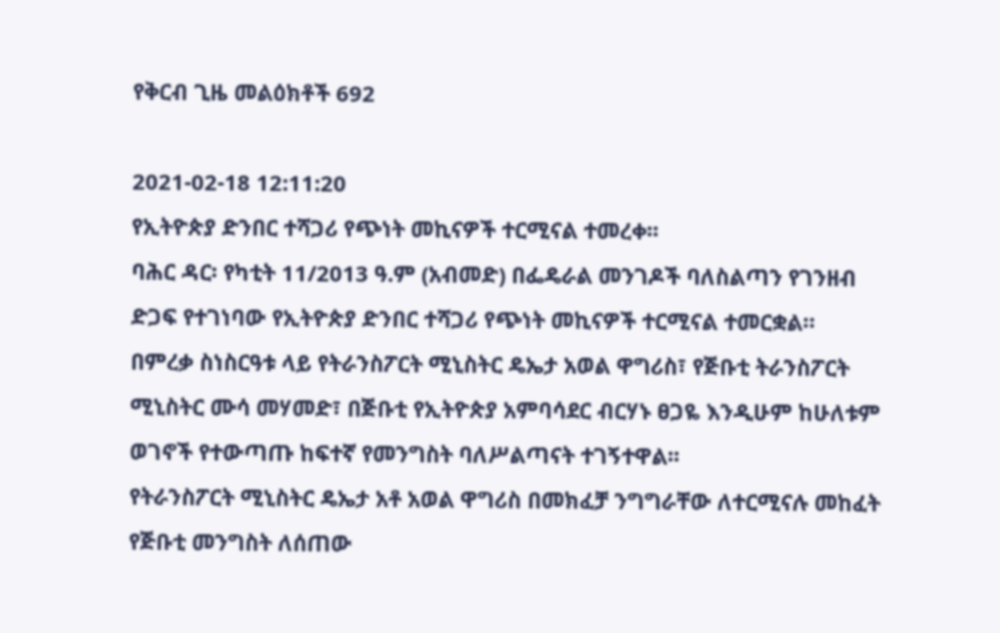የቅርብ ጊዜ መልዕክቶች 692

2021-02-18 12:11:20
የኢትዮጵያ ድንበር ተሻጋሪ የጭነት መኪናዎች ተርሚናል ተመረቀ፡፡
ባሕር ዳር፡ የካቲት 11/2013 ዓ.ም (አብመድ) በፌዴራል መንገዶች ባለስልጣን የገንዘብ ድጋፍ የተገነባው የኢትዮጵያ ድንበር ተሻጋሪ የጭነት መኪናዎች ተርሚናል ተመርቋል።
በምረቃ ስነስርዓቱ ላይ የትራንስፖርት ሚኒስትር ዴኤታ አወል ዋግሪስ፣ የጅቡቲ ትራንስፖርት ሚኒስትር ሙሳ መሃመድ፣ በጅቡቲ የኢትዮጵያ አምባሳደር ብርሃኑ ፀጋዬ እንዲሁም ከሁለቱም ወገኖች የተውጣጡ ከፍተኛ የመንግስት ባለሥልጣናት ተገኝተዋል፡፡
የትራንስፖርት ሚኒስትር ዴኤታ አቶ አወል ዋግሪስ በመክፈቻ ንግግራቸው ለተርሚናሉ መከፈት የጅቡቲ መንግስት ለሰጠው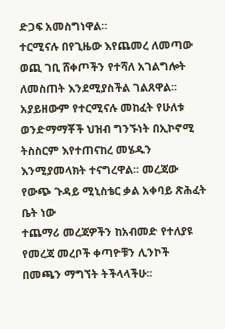ድጋፍ አመስግነዋል።
ተርሚናሉ በየጊዜው እየጨመረ ለመጣው ወጪ ገቢ ሸቀጦችን የተሻለ አገልግሎት ለመስጠት እንደሚያስችል ገልጸዋል፡፡
አያይዘውም የተርሚናሉ መከፈት የሁለቱ ወንድማማቾች ህዝብ ግንኙነት በኢኮኖሚ ትስስርም እየተጠናከረ መሄዱን እንሚያመላክት ተናግረዋል፡፡ መረጃው የውጭ ጉዳይ ሚኒስቴር ቃል አቀባይ ጽሕፈት ቤት ነው
ተጨማሪ መረጃዎችን ከአብመድ የተለያዩ የመረጃ መረቦች ቀጣዮቹን ሊንኮች በመጫን ማግኘት ትችላላችሁ፡፡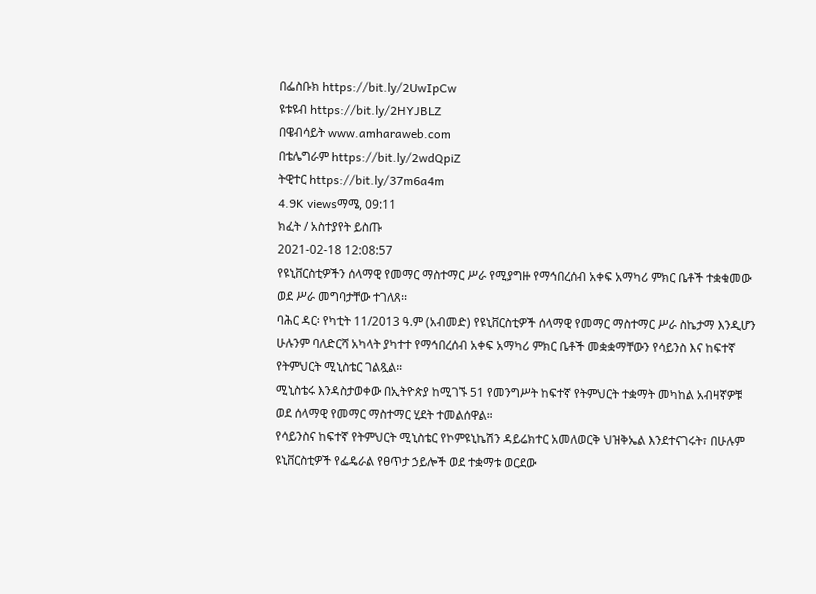በፌስቡክ https://bit.ly/2UwIpCw
ዩቱዩብ https://bit.ly/2HYJBLZ
በዌብሳይት www.amharaweb.com
በቴሌግራም https://bit.ly/2wdQpiZ
ትዊተር https://bit.ly/37m6a4m
4.9K viewsማሜ, 09:11
ክፈት / አስተያየት ይስጡ
2021-02-18 12:08:57
የዩኒቨርስቲዎችን ሰላማዊ የመማር ማስተማር ሥራ የሚያግዙ የማኅበረሰብ አቀፍ አማካሪ ምክር ቤቶች ተቋቁመው ወደ ሥራ መግባታቸው ተገለጸ፡፡
ባሕር ዳር፡ የካቲት 11/2013 ዓ.ም (አብመድ) የዩኒቨርስቲዎች ሰላማዊ የመማር ማስተማር ሥራ ስኬታማ እንዲሆን ሁሉንም ባለድርሻ አካላት ያካተተ የማኅበረሰብ አቀፍ አማካሪ ምክር ቤቶች መቋቋማቸውን የሳይንስ እና ከፍተኛ የትምህርት ሚኒስቴር ገልጿል።
ሚኒስቴሩ እንዳስታወቀው በኢትዮጵያ ከሚገኙ 51 የመንግሥት ከፍተኛ የትምህርት ተቋማት መካከል አብዛኛዎቹ ወደ ሰላማዊ የመማር ማስተማር ሂደት ተመልሰዋል።
የሳይንስና ከፍተኛ የትምህርት ሚኒስቴር የኮምዩኒኬሽን ዳይሬክተር አመለወርቅ ህዝቅኤል እንደተናገሩት፣ በሁሉም ዩኒቨርስቲዎች የፌዴራል የፀጥታ ኃይሎች ወደ ተቋማቱ ወርደው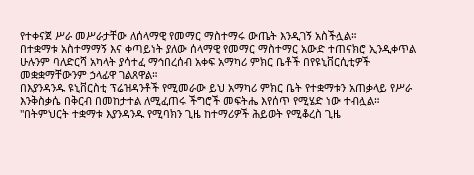የተቀናጀ ሥራ መሥራታቸው ለሰላማዊ የመማር ማስተማሩ ውጤት እንዲገኝ አስችሏል።
በተቋማቱ አስተማማኝ እና ቀጣይነት ያለው ሰላማዊ የመማር ማስተማር አውድ ተጠናክሮ ኢንዲቀጥል ሁሉንም ባለድርሻ አካላት ያሳተፈ ማኅበረሰብ አቀፍ አማካሪ ምክር ቤቶች በየዩኒቨርሲቲዎች መቋቋማቸውንም ኃላፊዋ ገልጸዋል።
በእያንዳንዱ ዩኒቨርስቲ ፕሬዝዳንቶች የሚመራው ይህ አማካሪ ምክር ቤት የተቋማቱን አጠቃላይ የሥራ እንቅስቃሴ በቅርብ በመከታተል ለሚፈጠሩ ችግሮች መፍትሔ እየሰጥ የሚሄድ ነው ተብሏል።
"በትምህርት ተቋማቱ እያንዳንዱ የሚባክን ጊዜ ከተማሪዎች ሕይወት የሚቆረስ ጊዜ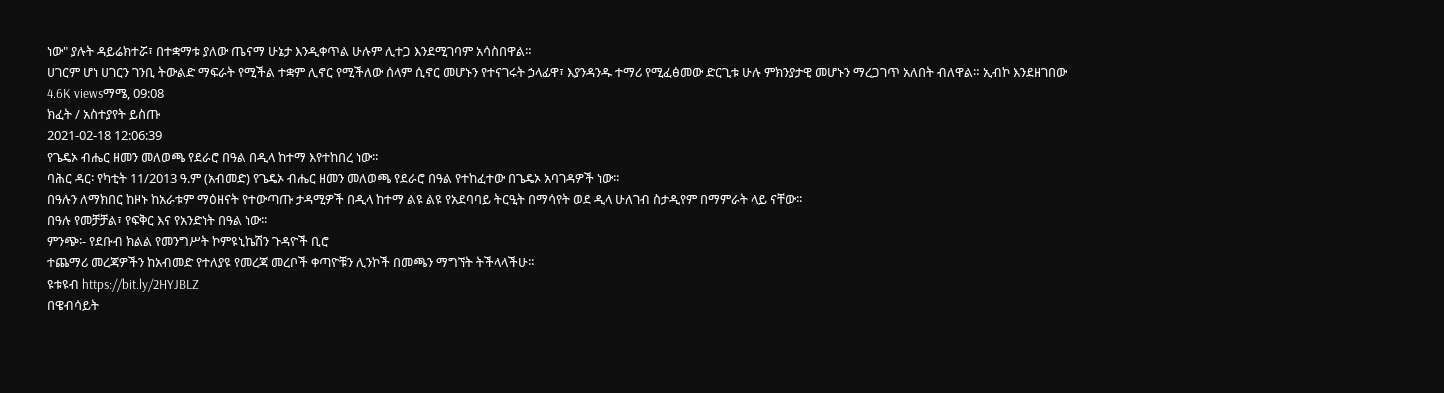ነው" ያሉት ዳይሬክተሯ፣ በተቋማቱ ያለው ጤናማ ሁኔታ እንዲቀጥል ሁሉም ሊተጋ እንደሚገባም አሳስበዋል።
ሀገርም ሆነ ሀገርን ገንቢ ትውልድ ማፍራት የሚችል ተቋም ሊኖር የሚችለው ሰላም ሲኖር መሆኑን የተናገሩት ኃላፊዋ፣ እያንዳንዱ ተማሪ የሚፈፅመው ድርጊቱ ሁሉ ምክንያታዊ መሆኑን ማረጋገጥ አለበት ብለዋል። ኢብኮ እንደዘገበው
4.6K viewsማሜ, 09:08
ክፈት / አስተያየት ይስጡ
2021-02-18 12:06:39
የጌዴኦ ብሔር ዘመን መለወጫ የደራሮ በዓል በዲላ ከተማ እየተከበረ ነው፡፡
ባሕር ዳር፡ የካቲት 11/2013 ዓ.ም (አብመድ) የጌዴኦ ብሔር ዘመን መለወጫ የደራሮ በዓል የተከፈተው በጌዴኦ አባገዳዎች ነው፡፡
በዓሉን ለማክበር ከዞኑ ከአራቱም ማዕዘናት የተውጣጡ ታዳሚዎች በዲላ ከተማ ልዩ ልዩ የአደባባይ ትርዒት በማሳየት ወደ ዲላ ሁለገብ ስታዲየም በማምራት ላይ ናቸው፡፡
በዓሉ የመቻቻል፣ የፍቅር እና የአንድነት በዓል ነው፡፡
ምንጭ፡- የደቡብ ክልል የመንግሥት ኮምዩኒኬሽን ጉዳዮች ቢሮ
ተጨማሪ መረጃዎችን ከአብመድ የተለያዩ የመረጃ መረቦች ቀጣዮቹን ሊንኮች በመጫን ማግኘት ትችላላችሁ፡፡
ዩቱዩብ https://bit.ly/2HYJBLZ
በዌብሳይት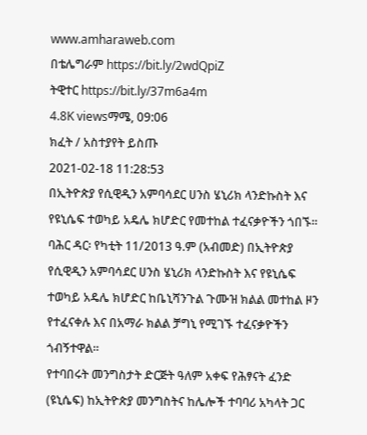www.amharaweb.com
በቴሌግራም https://bit.ly/2wdQpiZ
ትዊተር https://bit.ly/37m6a4m
4.8K viewsማሜ, 09:06
ክፈት / አስተያየት ይስጡ
2021-02-18 11:28:53
በኢትዮጵያ የሲዊዲን አምባሳደር ሀንስ ሄኒሪክ ላንድኩስት እና የዩኒሴፍ ተወካይ አዴሌ ክሆድር የመተከል ተፈናቃዮችን ጎበኙ፡፡
ባሕር ዳር፡ የካቲት 11/2013 ዓ.ም (አብመድ) በኢትዮጵያ የሲዊዲን አምባሳደር ሀንስ ሄኒሪክ ላንድኩስት እና የዩኒሴፍ ተወካይ አዴሌ ክሆድር ከቤኒሻንጉል ጉሙዝ ክልል መተከል ዞን የተፈናቀሉ እና በአማራ ክልል ቻግኒ የሚገኙ ተፈናቃዮችን ጎብኝተዋል፡፡
የተባበሩት መንግስታት ድርጅት ዓለም አቀፍ የሕፃናት ፈንድ (ዩኒሴፍ) ከኢትዮጵያ መንግስትና ከሌሎች ተባባሪ አካላት ጋር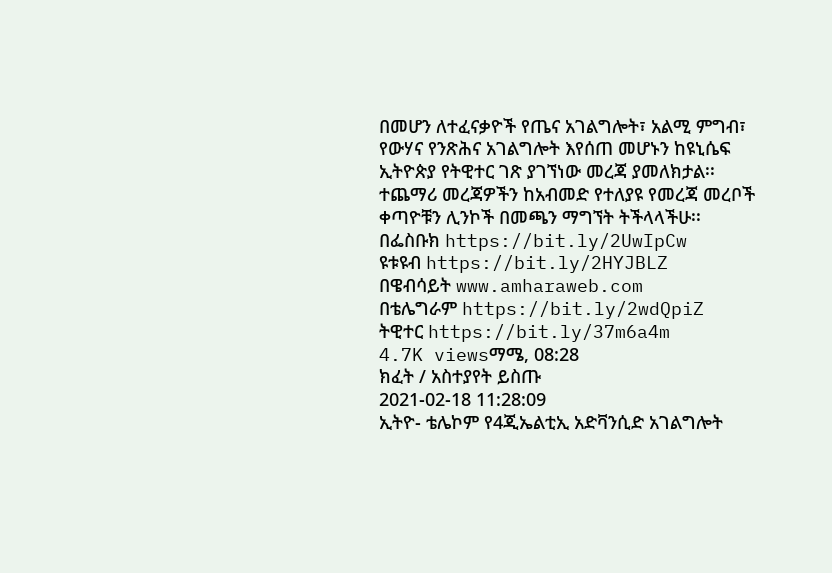በመሆን ለተፈናቃዮች የጤና አገልግሎት፣ አልሚ ምግብ፣ የውሃና የንጽሕና አገልግሎት እየሰጠ መሆኑን ከዩኒሴፍ ኢትዮጵያ የትዊተር ገጽ ያገኘነው መረጃ ያመለክታል፡፡
ተጨማሪ መረጃዎችን ከአብመድ የተለያዩ የመረጃ መረቦች ቀጣዮቹን ሊንኮች በመጫን ማግኘት ትችላላችሁ፡፡
በፌስቡክ https://bit.ly/2UwIpCw
ዩቱዩብ https://bit.ly/2HYJBLZ
በዌብሳይት www.amharaweb.com
በቴሌግራም https://bit.ly/2wdQpiZ
ትዊተር https://bit.ly/37m6a4m
4.7K viewsማሜ, 08:28
ክፈት / አስተያየት ይስጡ
2021-02-18 11:28:09
ኢትዮ- ቴሌኮም የ4ጂኤልቲኢ አድቫንሲድ አገልግሎት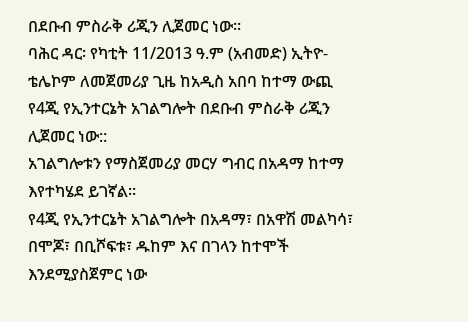በደቡብ ምስራቅ ሪጂን ሊጀመር ነው፡፡
ባሕር ዳር፡ የካቲት 11/2013 ዓ.ም (አብመድ) ኢትዮ- ቴሌኮም ለመጀመሪያ ጊዜ ከአዲስ አበባ ከተማ ውጪ የ4ጂ የኢንተርኔት አገልግሎት በደቡብ ምስራቅ ሪጂን ሊጀመር ነው::
አገልግሎቱን የማስጀመሪያ መርሃ ግብር በአዳማ ከተማ እየተካሄደ ይገኛል፡፡
የ4ጂ የኢንተርኔት አገልግሎት በአዳማ፣ በአዋሽ መልካሳ፣ በሞጆ፣ በቢሾፍቱ፣ ዱከም እና በገላን ከተሞች እንደሚያስጀምር ነው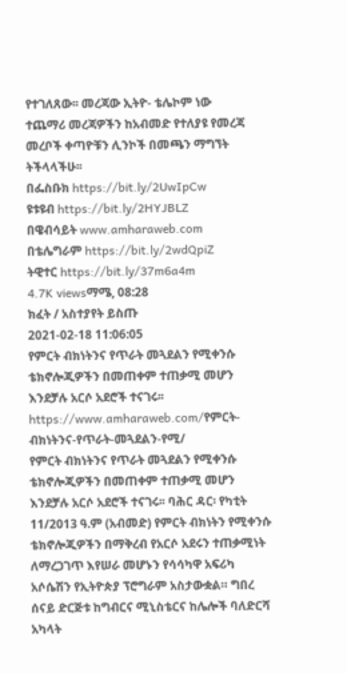የተገለጸው፡፡ መረጃው ኢትዮ- ቴሌኮም ነው
ተጨማሪ መረጃዎችን ከአብመድ የተለያዩ የመረጃ መረቦች ቀጣዮቹን ሊንኮች በመጫን ማግኘት ትችላላችሁ፡፡
በፌስቡክ https://bit.ly/2UwIpCw
ዩቱዩብ https://bit.ly/2HYJBLZ
በዌብሳይት www.amharaweb.com
በቴሌግራም https://bit.ly/2wdQpiZ
ትዊተር https://bit.ly/37m6a4m
4.7K viewsማሜ, 08:28
ክፈት / አስተያየት ይስጡ
2021-02-18 11:06:05
የምርት ብክነትንና የጥራት መጓደልን የሚቀንሱ ቴክኖሎጂዎችን በመጠቀም ተጠቃሚ መሆን እንደቻሉ አርሶ አደሮች ተናገሩ፡፡
https://www.amharaweb.com/የምርት-ብክነትንና-የጥራት-መጓደልን-የሚ/
የምርት ብክነትንና የጥራት መጓደልን የሚቀንሱ ቴክኖሎጂዎችን በመጠቀም ተጠቃሚ መሆን እንደቻሉ አርሶ አደሮች ተናገሩ፡፡ ባሕር ዳር፡ የካቲት 11/2013 ዓ.ም (አብመድ) የምርት ብክነትን የሚቀንሱ ቴክኖሎጂዎችን በማቅረብ የአርሶ አደሩን ተጠቃሚነት ለማረጋገጥ እየሠራ መሆኑን የሳሳካዋ አፍሪካ አሶሴሽን የኢትዮጵያ ፕሮግራም አስታውቋል። ግበረ ሰናይ ድርጅቱ ከግብርና ሚኒስቴርና ከሌሎች ባለድርሻ አካላት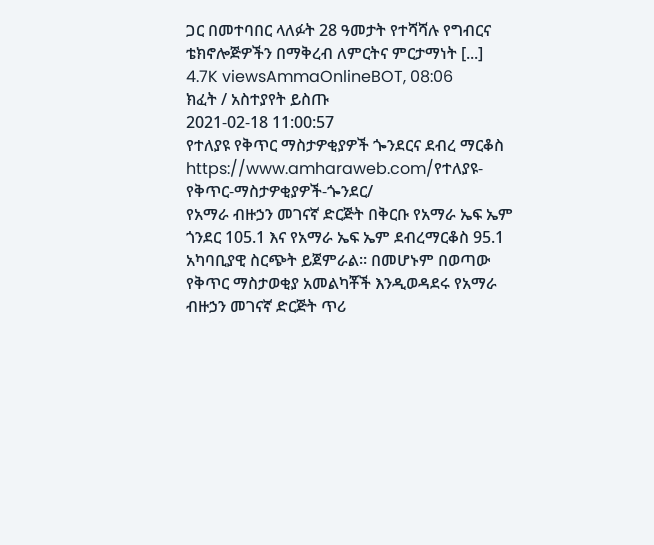ጋር በመተባበር ላለፉት 28 ዓመታት የተሻሻሉ የግብርና ቴክኖሎጅዎችን በማቅረብ ለምርትና ምርታማነት [...]
4.7K viewsAmmaOnlineBOT, 08:06
ክፈት / አስተያየት ይስጡ
2021-02-18 11:00:57
የተለያዩ የቅጥር ማስታዎቂያዎች ጐንደርና ደብረ ማርቆስ
https://www.amharaweb.com/የተለያዩ-የቅጥር-ማስታዎቂያዎች-ጐንደር/
የአማራ ብዙኃን መገናኛ ድርጅት በቅርቡ የአማራ ኤፍ ኤም ጎንደር 105.1 እና የአማራ ኤፍ ኤም ደብረማርቆስ 95.1 አካባቢያዊ ስርጭት ይጀምራል። በመሆኑም በወጣው የቅጥር ማስታወቂያ አመልካቾች እንዲወዳደሩ የአማራ ብዙኃን መገናኛ ድርጅት ጥሪ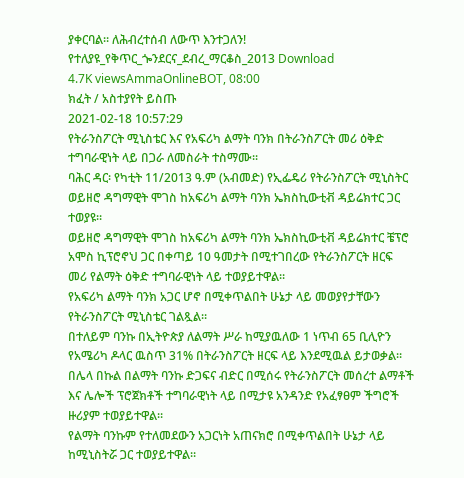ያቀርባል። ለሕብረተሰብ ለውጥ እንተጋለን! የተለያዩ_የቅጥር_ጐንደርና_ደብረ_ማርቆስ_2ዐ13 Download
4.7K viewsAmmaOnlineBOT, 08:00
ክፈት / አስተያየት ይስጡ
2021-02-18 10:57:29
የትራንስፖርት ሚኒስቴር እና የአፍሪካ ልማት ባንክ በትራንስፖርት መሪ ዕቅድ ተግባራዊነት ላይ በጋራ ለመስራት ተስማሙ፡፡
ባሕር ዳር፡ የካቲት 11/2013 ዓ.ም (አብመድ) የኢፌዴሪ የትራንስፖርት ሚኒስትር ወይዘሮ ዳግማዊት ሞገስ ከአፍሪካ ልማት ባንክ ኤክስኪውቲቭ ዳይሬክተር ጋር ተወያዩ።
ወይዘሮ ዳግማዊት ሞገስ ከአፍሪካ ልማት ባንክ ኤክስኪውቲቭ ዳይሬክተር ቼፕሮ አሞስ ኪፕሮኖህ ጋር በቀጣይ 10 ዓመታት በሚተገበረው የትራንስፖርት ዘርፍ መሪ የልማት ዕቅድ ተግባራዊነት ላይ ተወያይተዋል።
የአፍሪካ ልማት ባንክ አጋር ሆኖ በሚቀጥልበት ሁኔታ ላይ መወያየታቸውን የትራንስፖርት ሚኒስቴር ገልጿል።
በተለይም ባንኩ በኢትዮጵያ ለልማት ሥራ ከሚያዉለው 1 ነጥብ 65 ቢሊዮን የአሜሪካ ዶላር ዉስጥ 31% በትራንስፖርት ዘርፍ ላይ እንደሚዉል ይታወቃል።
በሌላ በኩል በልማት ባንኩ ድጋፍና ብድር በሚሰሩ የትራንስፖርት መሰረተ ልማቶች እና ሌሎች ፕሮጀክቶች ተግባራዊነት ላይ በሚታዩ አንዳንድ የአፈፃፀም ችግሮች ዙሪያም ተወያይተዋል።
የልማት ባንኩም የተለመደውን አጋርነት አጠናክሮ በሚቀጥልበት ሁኔታ ላይ ከሚኒስትሯ ጋር ተወያይተዋል።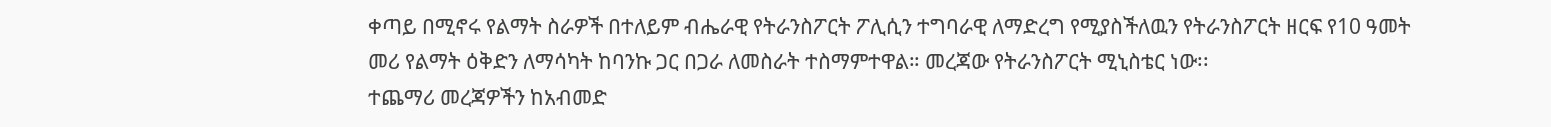ቀጣይ በሚኖሩ የልማት ስራዎች በተለይም ብሔራዊ የትራንስፖርት ፖሊሲን ተግባራዊ ለማድረግ የሚያስችለዉን የትራንስፖርት ዘርፍ የ10 ዓመት መሪ የልማት ዕቅድን ለማሳካት ከባንኩ ጋር በጋራ ለመስራት ተስማምተዋል። መረጃው የትራንስፖርት ሚኒስቴር ነው፡፡
ተጨማሪ መረጃዎችን ከአብመድ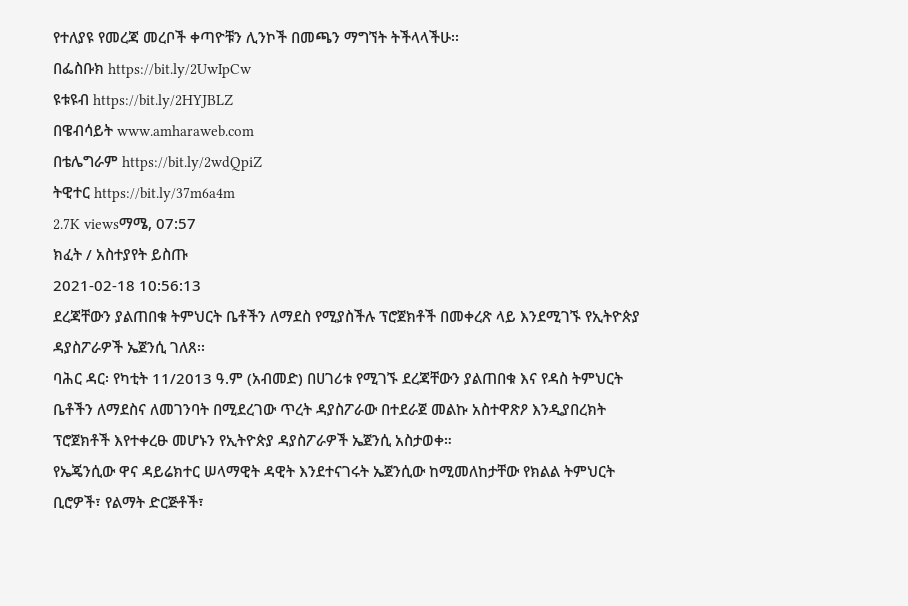የተለያዩ የመረጃ መረቦች ቀጣዮቹን ሊንኮች በመጫን ማግኘት ትችላላችሁ፡፡
በፌስቡክ https://bit.ly/2UwIpCw
ዩቱዩብ https://bit.ly/2HYJBLZ
በዌብሳይት www.amharaweb.com
በቴሌግራም https://bit.ly/2wdQpiZ
ትዊተር https://bit.ly/37m6a4m
2.7K viewsማሜ, 07:57
ክፈት / አስተያየት ይስጡ
2021-02-18 10:56:13
ደረጃቸውን ያልጠበቁ ትምህርት ቤቶችን ለማደስ የሚያስችሉ ፕሮጀክቶች በመቀረጽ ላይ እንደሚገኙ የኢትዮጵያ ዳያስፖራዎች ኤጀንሲ ገለጸ፡፡
ባሕር ዳር፡ የካቲት 11/2013 ዓ.ም (አብመድ) በሀገሪቱ የሚገኙ ደረጃቸውን ያልጠበቁ እና የዳስ ትምህርት ቤቶችን ለማደስና ለመገንባት በሚደረገው ጥረት ዳያስፖራው በተደራጀ መልኩ አስተዋጽዖ እንዲያበረክት ፕሮጀክቶች እየተቀረፁ መሆኑን የኢትዮጵያ ዳያስፖራዎች ኤጀንሲ አስታወቀ።
የኤጄንሲው ዋና ዳይሬክተር ሠላማዊት ዳዊት እንደተናገሩት ኤጀንሲው ከሚመለከታቸው የክልል ትምህርት ቢሮዎች፣ የልማት ድርጅቶች፣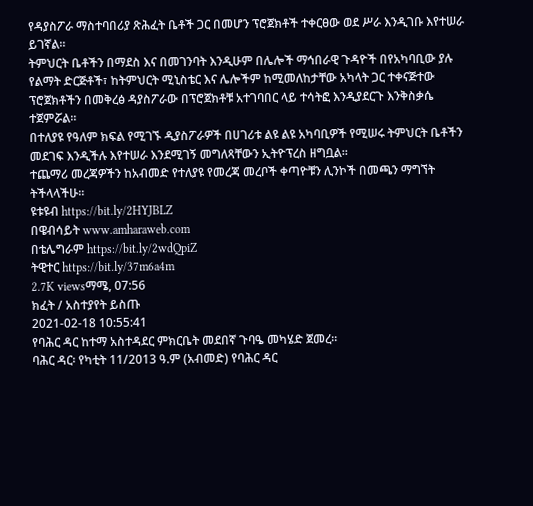የዳያስፖራ ማስተባበሪያ ጽሕፈት ቤቶች ጋር በመሆን ፕሮጀክቶች ተቀርፀው ወደ ሥራ እንዲገቡ እየተሠራ ይገኛል።
ትምህርት ቤቶችን በማደስ እና በመገንባት እንዲሁም በሌሎች ማኅበራዊ ጉዳዮች በየአካባቢው ያሉ የልማት ድርጅቶች፣ ከትምህርት ሚኒስቴር እና ሌሎችም ከሚመለከታቸው አካላት ጋር ተቀናጅተው ፕሮጀክቶችን በመቅረፅ ዳያስፖራው በፕሮጀክቶቹ አተገባበር ላይ ተሳትፎ እንዲያደርጉ እንቅስቃሴ ተጀምሯል።
በተለያዩ የዓለም ክፍል የሚገኙ ዲያስፖራዎች በሀገሪቱ ልዩ ልዩ አካባቢዎች የሚሠሩ ትምህርት ቤቶችን መደገፍ እንዲችሉ እየተሠራ እንደሚገኝ መግለጻቸውን ኢትዮፕረስ ዘግቧል፡፡
ተጨማሪ መረጃዎችን ከአብመድ የተለያዩ የመረጃ መረቦች ቀጣዮቹን ሊንኮች በመጫን ማግኘት ትችላላችሁ፡፡
ዩቱዩብ https://bit.ly/2HYJBLZ
በዌብሳይት www.amharaweb.com
በቴሌግራም https://bit.ly/2wdQpiZ
ትዊተር https://bit.ly/37m6a4m
2.7K viewsማሜ, 07:56
ክፈት / አስተያየት ይስጡ
2021-02-18 10:55:41
የባሕር ዳር ከተማ አስተዳደር ምክርቤት መደበኛ ጉባዔ መካሄድ ጀመረ።
ባሕር ዳር፡ የካቲት 11/2013 ዓ.ም (አብመድ) የባሕር ዳር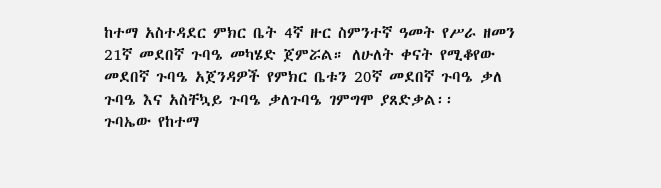ከተማ አስተዳደር ምክር ቤት 4ኛ ዙር ስምንተኛ ዓመት የሥራ ዘመን 21ኛ መደበኛ ጉባዔ መካሄድ ጀምሯል። ለሁለት ቀናት የሚቆየው መደበኛ ጉባዔ አጀንዳዎች የምክር ቤቱን 20ኛ መደበኛ ጉባዔ ቃለ ጉባዔ እና አስቸኳይ ጉባዔ ቃለጉባዔ ገምግሞ ያጸድቃል፡፡
ጉባኤው የከተማ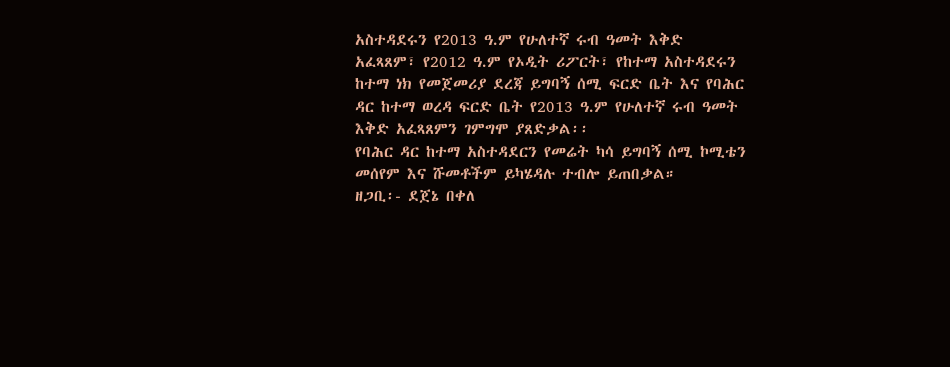አስተዳደሩን የ2013 ዓ.ም የሁለተኛ ሩብ ዓመት እቅድ አፈጻጸም፣ የ2012 ዓ.ም የኦዲት ሪፖርት፣ የከተማ አስተዳደሩን ከተማ ነክ የመጀመሪያ ደረጃ ይግባኝ ሰሚ ፍርድ ቤት እና የባሕር ዳር ከተማ ወረዳ ፍርድ ቤት የ2013 ዓ.ም የሁለተኛ ሩብ ዓመት እቅድ አፈጻጸምን ገምግሞ ያጸድቃል፡፡
የባሕር ዳር ከተማ አስተዳደርን የመሬት ካሳ ይግባኝ ሰሚ ኮሚቴን መሰየም እና ሹመቶችም ይካሄዳሉ ተብሎ ይጠበቃል።
ዘጋቢ፡- ደጀኔ በቀለ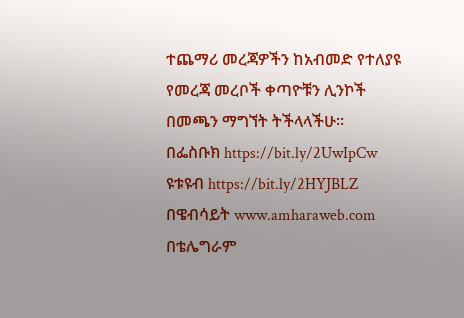ተጨማሪ መረጃዎችን ከአብመድ የተለያዩ የመረጃ መረቦች ቀጣዮቹን ሊንኮች በመጫን ማግኘት ትችላላችሁ፡፡
በፌስቡክ https://bit.ly/2UwIpCw
ዩቱዩብ https://bit.ly/2HYJBLZ
በዌብሳይት www.amharaweb.com
በቴሌግራም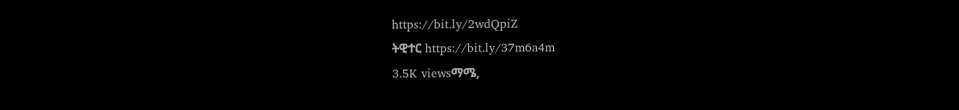https://bit.ly/2wdQpiZ
ትዊተር https://bit.ly/37m6a4m
3.5K viewsማሜ,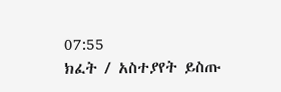07:55
ክፈት / አስተያየት ይስጡ